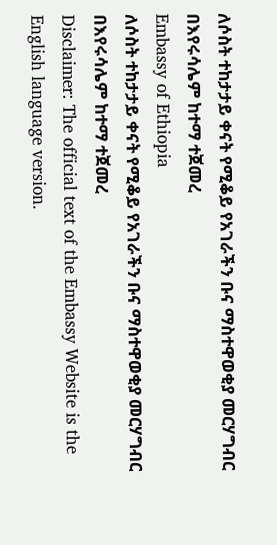ለሶስት ተከታታይ ቀናት የሚቆይ የአገራችን ቡና ማስተዋወቂያ መርሃግብር በእየሩሳሌም ከተማ ተጀመረ
Embassy of Ethiopia
ለሶስት ተከታታይ ቀናት የሚቆይ የአገራችን ቡና ማስተዋወቂያ መርሃግብር በእየሩሳሌም ከተማ ተጀመረ
Disclaimer: The official text of the Embassy Website is the English language version.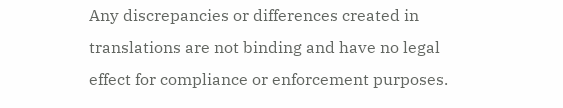Any discrepancies or differences created in translations are not binding and have no legal effect for compliance or enforcement purposes.